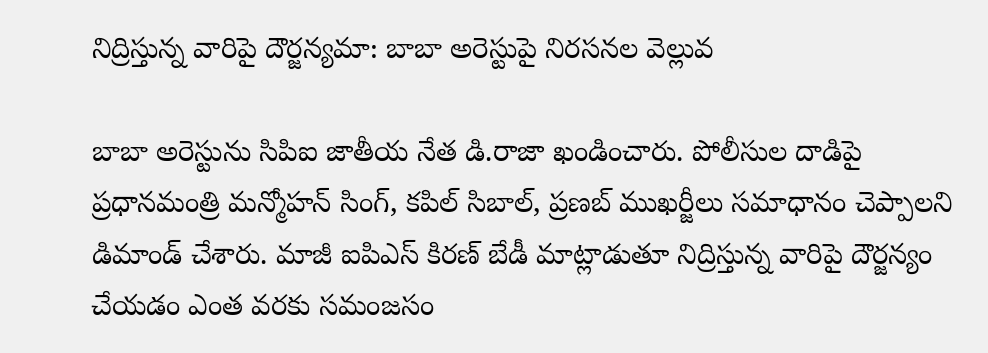నిద్రిస్తున్న వారిపై దౌర్జన్యమా: బాబా అరెస్టుపై నిరసనల వెల్లువ

బాబా అరెస్టును సిపిఐ జాతీయ నేత డి.రాజా ఖండించారు. పోలీసుల దాడిపై ప్రధానమంత్రి మన్మోహన్ సింగ్, కపిల్ సిబాల్, ప్రణబ్ ముఖర్జీలు సమాధానం చెప్పాలని డిమాండ్ చేశారు. మాజీ ఐపిఎస్ కిరణ్ బేడీ మాట్లాడుతూ నిద్రిస్తున్న వారిపై దౌర్జన్యం చేయడం ఎంత వరకు సమంజసం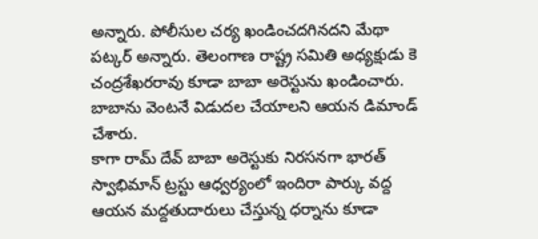అన్నారు. పోలీసుల చర్య ఖండించదగినదని మేథా పట్కర్ అన్నారు. తెలంగాణ రాష్ట్ర సమితి అధ్యక్షుడు కె చంద్రశేఖరరావు కూడా బాబా అరెస్టును ఖండించారు. బాబాను వెంటనే విడుదల చేయాలని ఆయన డిమాండ్ చేశారు.
కాగా రామ్ దేవ్ బాబా అరెస్టుకు నిరసనగా భారత్ స్వాభిమాన్ ట్రస్టు ఆధ్వర్యంలో ఇందిరా పార్కు వద్ద ఆయన మద్దతుదారులు చేస్తున్న ధర్నాను కూడా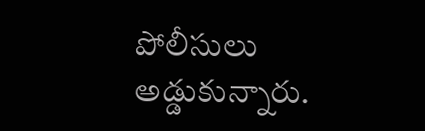పోలీసులు అడ్డుకున్నారు.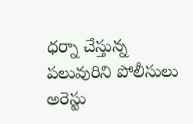ధర్నా చేస్తున్న పలువురిని పోలీసులు అరెస్టు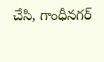చేసి, గాంధీనగర్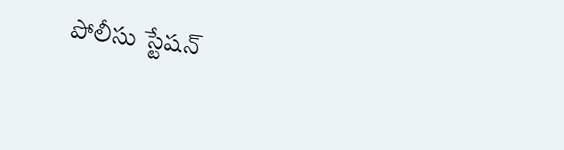పోలీసు స్టేషన్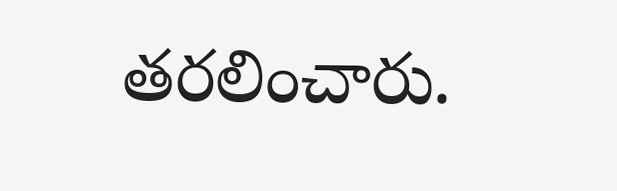తరలించారు.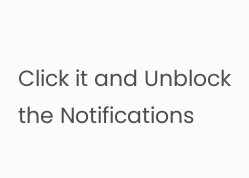Click it and Unblock the Notifications